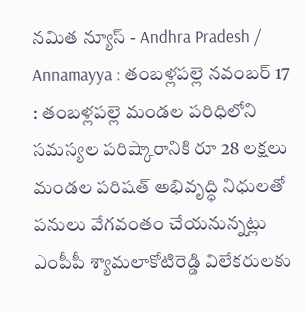నమిత న్యూస్ - Andhra Pradesh / Annamayya : తంబళ్లపల్లె నవంబర్ 17 : తంబళ్లపల్లె మండల పరిధిలోని సమస్యల పరిష్కారానికి రూ 28 లక్షలు మండల పరిషత్ అభివృద్ధి నిధులతో పనులు వేగవంతం చేయనున్నట్లు ఎంపీపీ శ్యామలాకోటిరెడ్డి విలేకరులకు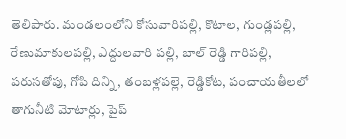తెలిపారు. మండలంలోని కోసువారిపల్లి, కొటాల, గుండ్లపల్లి, రేణుమాకులపల్లి, ఎద్దులవారి పల్లి, బాల్ రెడ్డి గారిపల్లి, పరుసతోపు, గోపి దిన్ని, తంబళ్లపల్లె, రెడ్డికోట, పంచాయతీలలో తాగునీటి మోటార్లు, పైప్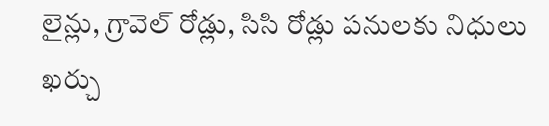లైన్లు, గ్రావెల్ రోడ్లు, సిసి రోడ్లు పనులకు నిధులు ఖర్చు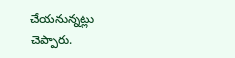చేయనున్నట్లు చెప్పారు.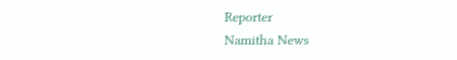Reporter
Namitha News